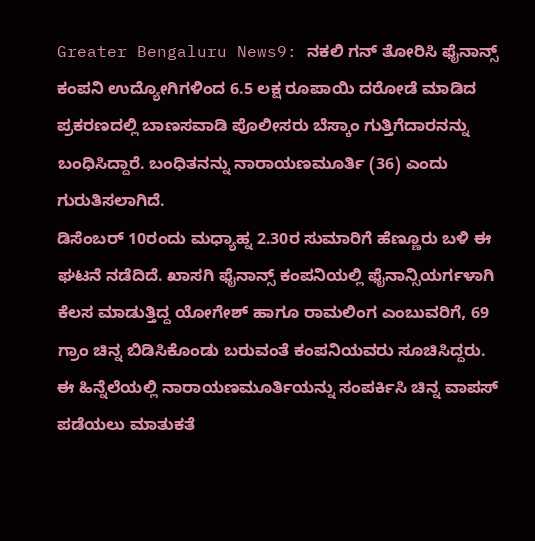Greater Bengaluru News9: ನಕಲಿ ಗನ್ ತೋರಿಸಿ ಫೈನಾನ್ಸ್ ಕಂಪನಿ ಉದ್ಯೋಗಿಗಳಿಂದ 6.5 ಲಕ್ಷ ರೂಪಾಯಿ ದರೋಡೆ ಮಾಡಿದ ಪ್ರಕರಣದಲ್ಲಿ ಬಾಣಸವಾಡಿ ಪೊಲೀಸರು ಬೆಸ್ಕಾಂ ಗುತ್ತಿಗೆದಾರನನ್ನು ಬಂಧಿಸಿದ್ದಾರೆ. ಬಂಧಿತನನ್ನು ನಾರಾಯಣಮೂರ್ತಿ (36) ಎಂದು ಗುರುತಿಸಲಾಗಿದೆ.
ಡಿಸೆಂಬರ್ 10ರಂದು ಮಧ್ಯಾಹ್ನ 2.30ರ ಸುಮಾರಿಗೆ ಹೆಣ್ಣೂರು ಬಳಿ ಈ ಘಟನೆ ನಡೆದಿದೆ. ಖಾಸಗಿ ಫೈನಾನ್ಸ್ ಕಂಪನಿಯಲ್ಲಿ ಫೈನಾನ್ಸಿಯರ್ಗಳಾಗಿ ಕೆಲಸ ಮಾಡುತ್ತಿದ್ದ ಯೋಗೇಶ್ ಹಾಗೂ ರಾಮಲಿಂಗ ಎಂಬುವರಿಗೆ, 69 ಗ್ರಾಂ ಚಿನ್ನ ಬಿಡಿಸಿಕೊಂಡು ಬರುವಂತೆ ಕಂಪನಿಯವರು ಸೂಚಿಸಿದ್ದರು. ಈ ಹಿನ್ನೆಲೆಯಲ್ಲಿ ನಾರಾಯಣಮೂರ್ತಿಯನ್ನು ಸಂಪರ್ಕಿಸಿ ಚಿನ್ನ ವಾಪಸ್ ಪಡೆಯಲು ಮಾತುಕತೆ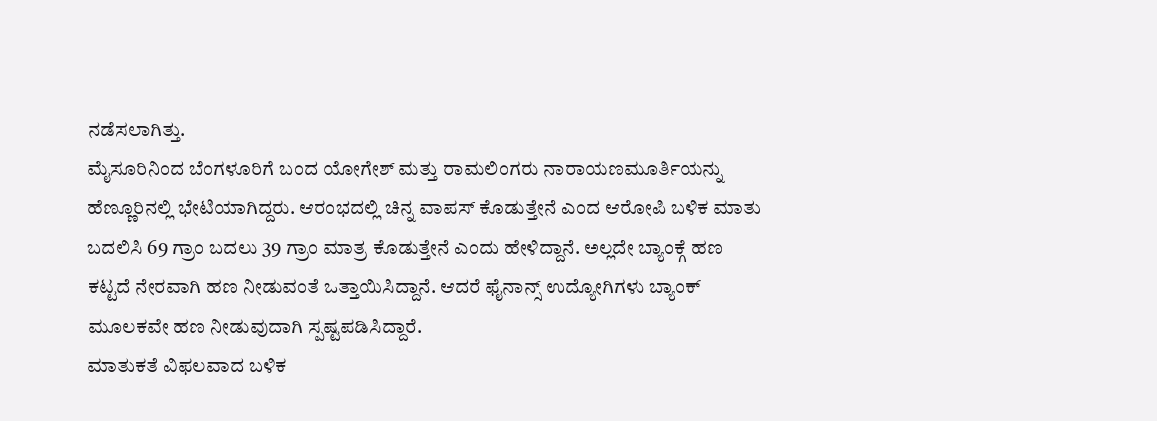ನಡೆಸಲಾಗಿತ್ತು.
ಮೈಸೂರಿನಿಂದ ಬೆಂಗಳೂರಿಗೆ ಬಂದ ಯೋಗೇಶ್ ಮತ್ತು ರಾಮಲಿಂಗರು ನಾರಾಯಣಮೂರ್ತಿಯನ್ನು ಹೆಣ್ಣೂರಿನಲ್ಲಿ ಭೇಟಿಯಾಗಿದ್ದರು. ಆರಂಭದಲ್ಲಿ ಚಿನ್ನ ವಾಪಸ್ ಕೊಡುತ್ತೇನೆ ಎಂದ ಆರೋಪಿ ಬಳಿಕ ಮಾತು ಬದಲಿಸಿ 69 ಗ್ರಾಂ ಬದಲು 39 ಗ್ರಾಂ ಮಾತ್ರ ಕೊಡುತ್ತೇನೆ ಎಂದು ಹೇಳಿದ್ದಾನೆ. ಅಲ್ಲದೇ ಬ್ಯಾಂಕ್ಗೆ ಹಣ ಕಟ್ಟದೆ ನೇರವಾಗಿ ಹಣ ನೀಡುವಂತೆ ಒತ್ತಾಯಿಸಿದ್ದಾನೆ. ಆದರೆ ಫೈನಾನ್ಸ್ ಉದ್ಯೋಗಿಗಳು ಬ್ಯಾಂಕ್ ಮೂಲಕವೇ ಹಣ ನೀಡುವುದಾಗಿ ಸ್ಪಷ್ಟಪಡಿಸಿದ್ದಾರೆ.
ಮಾತುಕತೆ ವಿಫಲವಾದ ಬಳಿಕ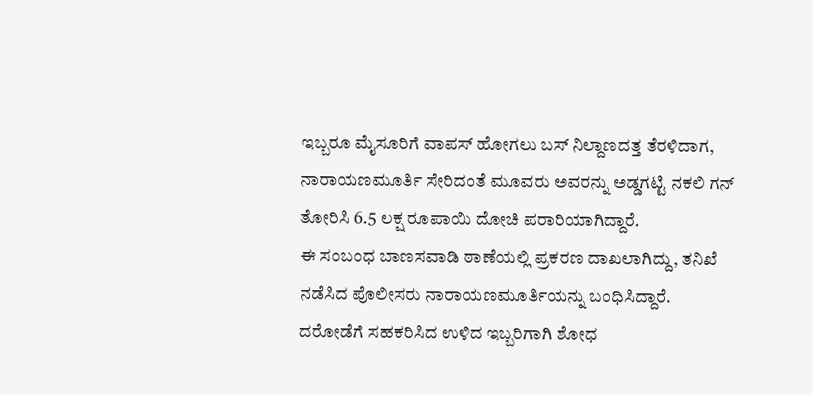ಇಬ್ಬರೂ ಮೈಸೂರಿಗೆ ವಾಪಸ್ ಹೋಗಲು ಬಸ್ ನಿಲ್ದಾಣದತ್ತ ತೆರಳಿದಾಗ, ನಾರಾಯಣಮೂರ್ತಿ ಸೇರಿದಂತೆ ಮೂವರು ಅವರನ್ನು ಅಡ್ಡಗಟ್ಟಿ ನಕಲಿ ಗನ್ ತೋರಿಸಿ 6.5 ಲಕ್ಷ ರೂಪಾಯಿ ದೋಚಿ ಪರಾರಿಯಾಗಿದ್ದಾರೆ.
ಈ ಸಂಬಂಧ ಬಾಣಸವಾಡಿ ಠಾಣೆಯಲ್ಲಿ ಪ್ರಕರಣ ದಾಖಲಾಗಿದ್ದು, ತನಿಖೆ ನಡೆಸಿದ ಪೊಲೀಸರು ನಾರಾಯಣಮೂರ್ತಿಯನ್ನು ಬಂಧಿಸಿದ್ದಾರೆ. ದರೋಡೆಗೆ ಸಹಕರಿಸಿದ ಉಳಿದ ಇಬ್ಬರಿಗಾಗಿ ಶೋಧ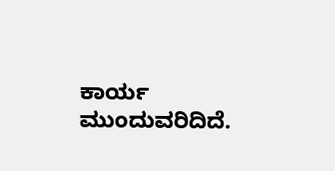ಕಾರ್ಯ ಮುಂದುವರಿದಿದೆ.